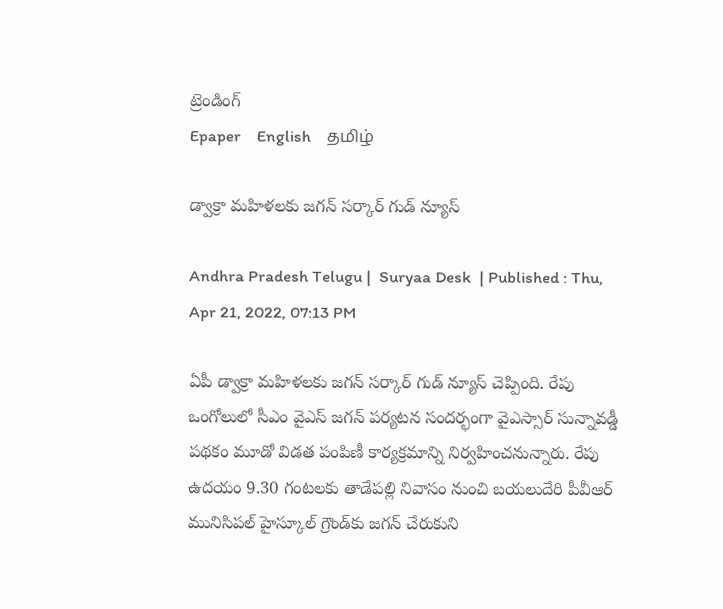ట్రెండింగ్
Epaper    English    தமிழ்

డ్వాక్రా మహిళలకు జగన్ సర్కార్ గుడ్ న్యూస్

Andhra Pradesh Telugu |  Suryaa Desk  | Published : Thu, Apr 21, 2022, 07:13 PM

ఏపీ డ్వాక్రా మహిళలకు జగన్ సర్కార్ గుడ్ న్యూస్ చెప్పింది. రేపు ఒంగోలులో సీఎం వైఎస్‌ జగన్‌ పర్యటన సందర్భంగా వైఎస్సార్‌ సున్నావడ్డీ పథకం మూడో విడత పంపిణీ కార్యక్రమాన్ని నిర్వహించనున్నారు. రేపు ఉదయం 9.30 గంటలకు తాడేపల్లి నివాసం నుంచి బయలుదేరి పీవీఆర్‌ మునిసిపల్‌ హైస్కూల్‌ గ్రౌండ్‌కు జగన్ చేరుకుని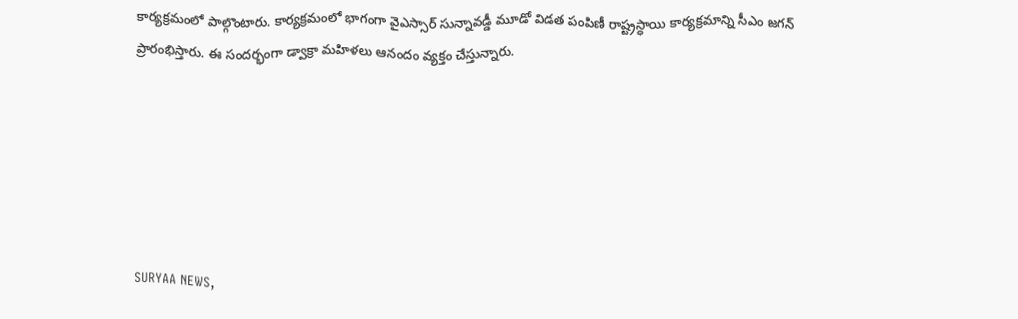కార్యక్రమంలో పాల్గొంటారు. కార్యక్రమంలో భాగంగా వైఎస్సార్‌ సున్నావడ్డీ మూడో విడత పంపిణీ రాష్ట్రస్ధాయి కార్యక్రమాన్ని సీఎం జగన్ ప్రారంభిస్తారు. ఈ సందర్భంగా డ్వాక్రా మహిళలు ఆనందం వ్యక్తం చేస్తున్నారు.






SURYAA NEWS,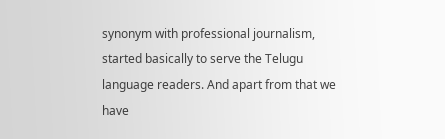synonym with professional journalism, started basically to serve the Telugu language readers. And apart from that we have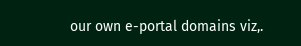our own e-portal domains viz,.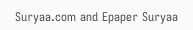Suryaa.com and Epaper Suryaa